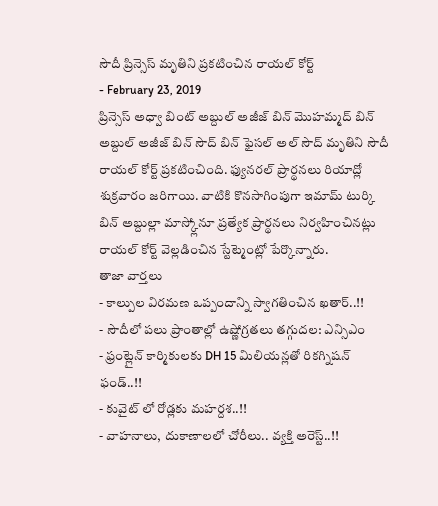సౌదీ ప్రిన్సెస్ మృతిని ప్రకటించిన రాయల్ కోర్ట్
- February 23, 2019
ప్రిన్సెస్ అధ్వా బింట్ అబ్దుల్ అజీజ్ బిన్ మొహమ్మద్ బిన్ అబ్దుల్ అజీజ్ బిన్ సౌద్ బిన్ ఫైసల్ అల్ సౌద్ మృతిని సౌదీ రాయల్ కోర్ట్ ప్రకటించింది. ఫ్యునరల్ ప్రార్థనలు రియాద్లో శుక్రవారం జరిగాయి. వాటికి కొనసాగింపుగా ఇమామ్ టుర్కి బిన్ అబ్దుల్లా మాస్క్లోనూ ప్రత్యేక ప్రార్థనలు నిర్వహించినట్లు రాయల్ కోర్ట్ వెల్లడించిన స్టేట్మెంట్లో పేర్కొన్నారు.
తాజా వార్తలు
- కాల్పుల విరమణ ఒప్పందాన్ని స్వాగతించిన ఖతార్..!!
- సౌదీలో పలు ప్రాంతాల్లో ఉష్ణోగ్రతలు తగ్గుదల: ఎన్సిఎం
- ఫ్రంట్లైన్ కార్మికులకు DH 15 మిలియన్లతో రికగ్నిషన్ ఫండ్..!!
- కువైట్ లో రోడ్లకు మహర్దశ..!!
- వాహనాలు, దుకాణాలలో చోరీలు.. వ్యక్తి అరెస్ట్..!!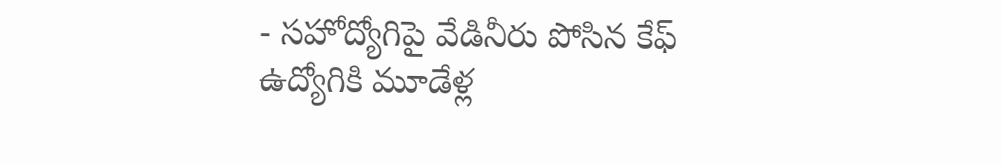- సహోద్యోగిపై వేడినీరు పోసిన కేఫ్ ఉద్యోగికి మూడేళ్ల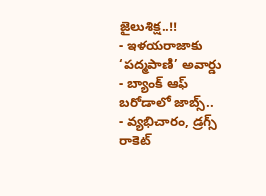జైలుశిక్ష..!!
- ఇళయరాజాకు ‘పద్మపాణి’ అవార్డు
- బ్యాంక్ ఆఫ్ బరోడాలో జాబ్స్..
- వ్యభిచారం, డ్రగ్స్ రాకెట్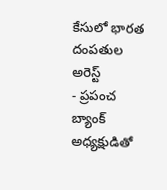కేసులో భారత దంపతుల అరెస్ట్
- ప్రపంచ బ్యాంక్ అధ్యక్షుడితో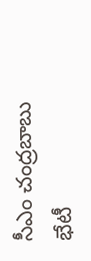సీఎం చంద్రబాబు భేటీ